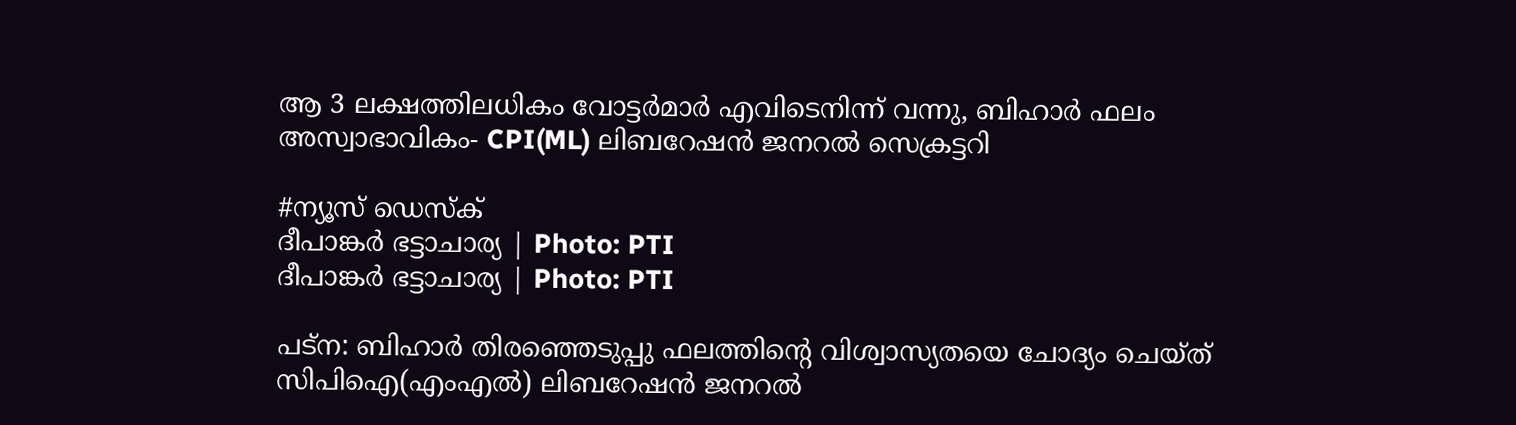ആ 3 ലക്ഷത്തിലധികം വോട്ടര്‍മാര്‍ എവിടെനിന്ന് വന്നു, ബിഹാര്‍ ഫലം അസ്വാഭാവികം- CPI(ML) ലിബറേഷന്‍ ജനറല്‍ സെക്രട്ടറി

#ന്യൂസ് ഡെസ്ക്
ദീപാങ്കര്‍ ഭട്ടാചാര്യ | Photo: PTI
ദീപാങ്കര്‍ ഭട്ടാചാര്യ | Photo: PTI

പട്‌ന: ബിഹാര്‍ തിരഞ്ഞെടുപ്പു ഫലത്തിന്റെ വിശ്വാസ്യതയെ ചോദ്യം ചെയ്ത് സിപിഐ(എംഎല്‍) ലിബറേഷന്‍ ജനറല്‍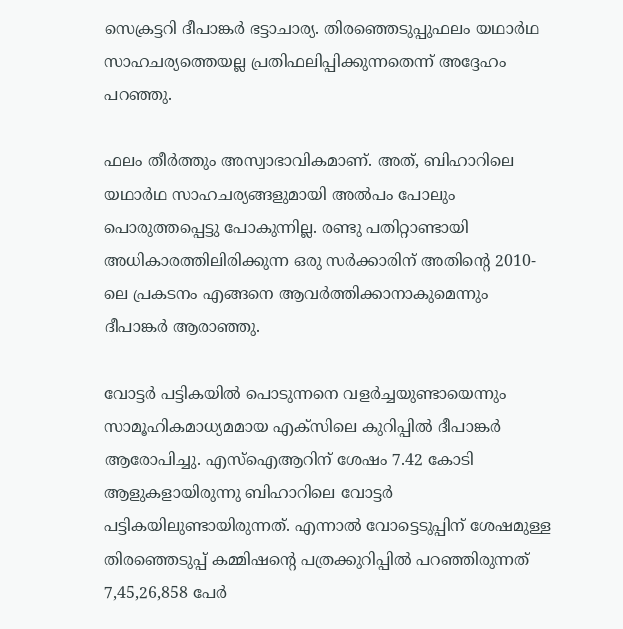സെക്രട്ടറി ദീപാങ്കര്‍ ഭട്ടാചാര്യ. തിരഞ്ഞെടുപ്പുഫലം യഥാര്‍ഥ സാഹചര്യത്തെയല്ല പ്രതിഫലിപ്പിക്കുന്നതെന്ന് അദ്ദേഹം പറഞ്ഞു.

ഫലം തീര്‍ത്തും അസ്വാഭാവികമാണ്. അത്, ബിഹാറിലെ യഥാര്‍ഥ സാഹചര്യങ്ങളുമായി അല്‍പം പോലും പൊരുത്തപ്പെട്ടു പോകുന്നില്ല. രണ്ടു പതിറ്റാണ്ടായി അധികാരത്തിലിരിക്കുന്ന ഒരു സര്‍ക്കാരിന് അതിന്റെ 2010-ലെ പ്രകടനം എങ്ങനെ ആവര്‍ത്തിക്കാനാകുമെന്നും ദീപാങ്കര്‍ ആരാഞ്ഞു.

വോട്ടര്‍ പട്ടികയില്‍ പൊടുന്നനെ വളര്‍ച്ചയുണ്ടായെന്നും സാമൂഹികമാധ്യമമായ എക്‌സിലെ കുറിപ്പില്‍ ദീപാങ്കര്‍ ആരോപിച്ചു. എസ്‌ഐആറിന് ശേഷം 7.42 കോടി ആളുകളായിരുന്നു ബിഹാറിലെ വോട്ടർ പട്ടികയിലുണ്ടായിരുന്നത്. എന്നാല്‍ വോട്ടെടുപ്പിന് ശേഷമുള്ള തിരഞ്ഞെടുപ്പ് കമ്മിഷന്റെ പത്രക്കുറിപ്പില്‍ പറഞ്ഞിരുന്നത് 7,45,26,858 പേര്‍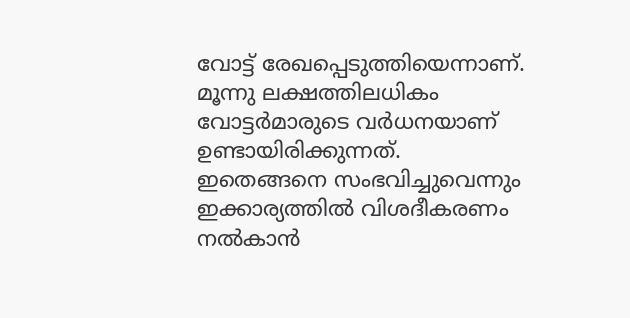വോട്ട് രേഖപ്പെടുത്തിയെന്നാണ്. മൂന്നു ലക്ഷത്തിലധികം വോട്ടര്‍മാരുടെ വര്‍ധനയാണ് ഉണ്ടായിരിക്കുന്നത്. ഇതെങ്ങനെ സംഭവിച്ചുവെന്നും ഇക്കാര്യത്തില്‍ വിശദീകരണം നല്‍കാന്‍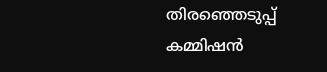തിരഞ്ഞെടുപ്പ് കമ്മിഷന്‍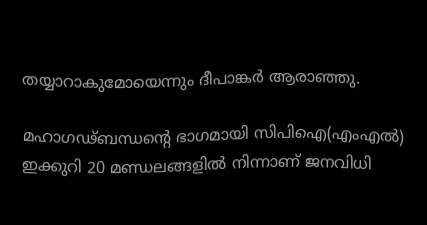തയ്യാറാകുമോയെന്നും ദീപാങ്കര്‍ ആരാഞ്ഞു.

മഹാഗഢ്ബന്ധന്റെ ഭാഗമായി സിപിഐ(എംഎല്‍) ഇക്കുറി 20 മണ്ഡലങ്ങളില്‍ നിന്നാണ് ജനവിധി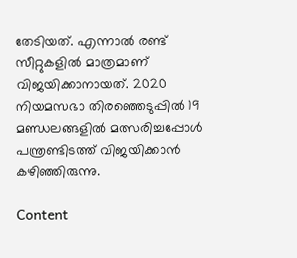തേടിയത്. എന്നാല്‍ രണ്ട് സീറ്റുകളില്‍ മാത്രമാണ് വിജയിക്കാനായത്. 2020 നിയമസഭാ തിരഞ്ഞെടുപ്പില്‍ 19 മണ്ഡലങ്ങളില്‍ മത്സരിച്ചപ്പോള്‍ പന്ത്രണ്ടിടത്ത് വിജയിക്കാന്‍ കഴിഞ്ഞിരുന്നു.

Content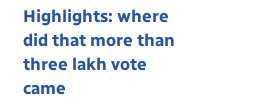Highlights: where did that more than three lakh vote came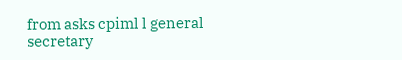from asks cpiml l general secretary